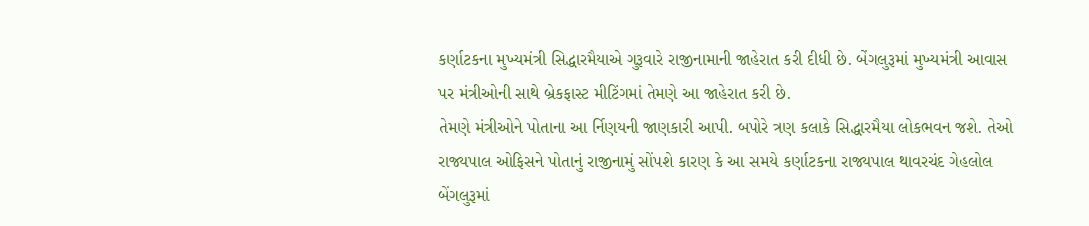કર્ણાટકના મુખ્યમંત્રી સિદ્ધારમૈયાએ ગુરૂવારે રાજીનામાની જાહેરાત કરી દીધી છે. બેંગલુરૂમાં મુખ્યમંત્રી આવાસ પર મંત્રીઓની સાથે બ્રેકફાસ્ટ મીટિંગમાં તેમણે આ જાહેરાત કરી છે.
તેમણે મંત્રીઓને પોતાના આ ર્નિણયની જાણકારી આપી. બપોરે ત્રણ કલાકે સિદ્ધારમૈયા લોકભવન જશે. તેઓ રાજ્યપાલ ઓફિસને પોતાનું રાજીનામું સોંપશે કારણ કે આ સમયે કર્ણાટકના રાજ્યપાલ થાવરચંદ ગેહલોલ બેંગલુરૂમાં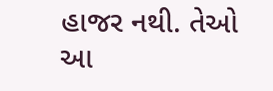હાજર નથી. તેઓ આ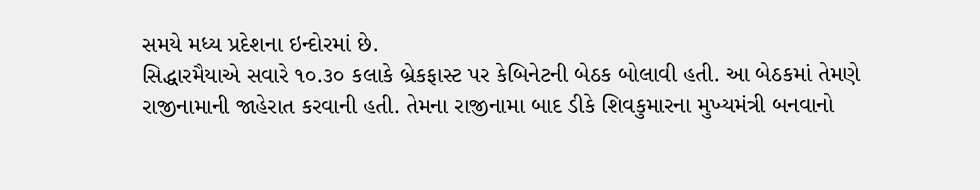સમયે મધ્ય પ્રદેશના ઇન્દોરમાં છે.
સિદ્ધારમૈયાએ સવારે ૧૦.૩૦ કલાકે બ્રેકફાસ્ટ પર કેબિનેટની બેઠક બોલાવી હતી. આ બેઠકમાં તેમણે રાજીનામાની જાહેરાત કરવાની હતી. તેમના રાજીનામા બાદ ડીકે શિવકુમારના મુખ્યમંત્રી બનવાનો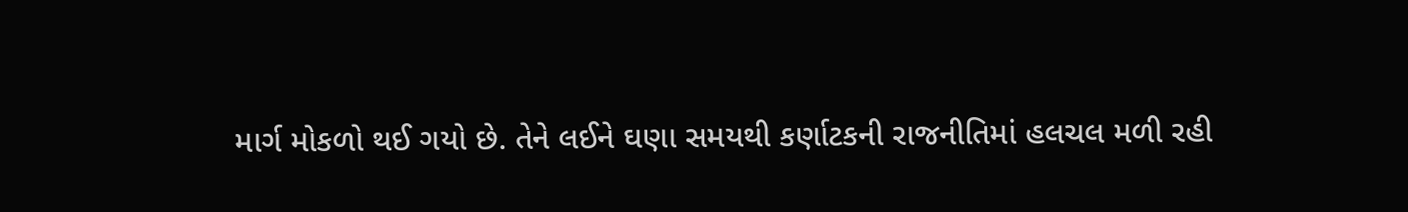માર્ગ મોકળો થઈ ગયો છે. તેને લઈને ઘણા સમયથી કર્ણાટકની રાજનીતિમાં હલચલ મળી રહી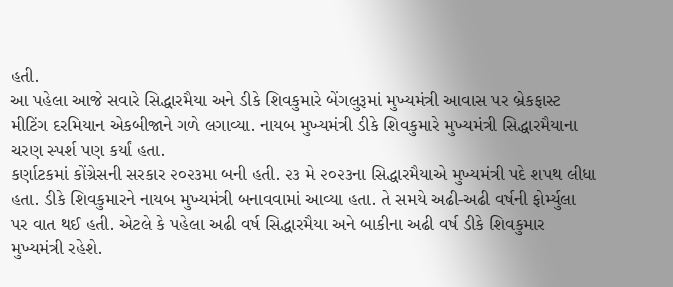હતી.
આ પહેલા આજે સવારે સિદ્ધારમૈયા અને ડીકે શિવકુમારે બેંગલુરૂમાં મુખ્યમંત્રી આવાસ પર બ્રેકફાસ્ટ મીટિંગ દરમિયાન એકબીજાને ગળે લગાવ્યા. નાયબ મુખ્યમંત્રી ડીકે શિવકુમારે મુખ્યમંત્રી સિદ્ધારમૈયાના ચરણ સ્પર્શ પણ કર્યાં હતા.
કર્ણાટકમાં કોંગ્રેસની સરકાર ૨૦૨૩મા બની હતી. ૨૩ મે ૨૦૨૩ના સિદ્ધારમૈયાએ મુખ્યમંત્રી પદે શપથ લીધા હતા. ડીકે શિવકુમારને નાયબ મુખ્યમંત્રી બનાવવામાં આવ્યા હતા. તે સમયે અઢી-અઢી વર્ષની ફોર્મ્યુલા પર વાત થઈ હતી. એટલે કે પહેલા અઢી વર્ષ સિદ્ધારમૈયા અને બાકીના અઢી વર્ષ ડીકે શિવકુમાર મુખ્યમંત્રી રહેશે.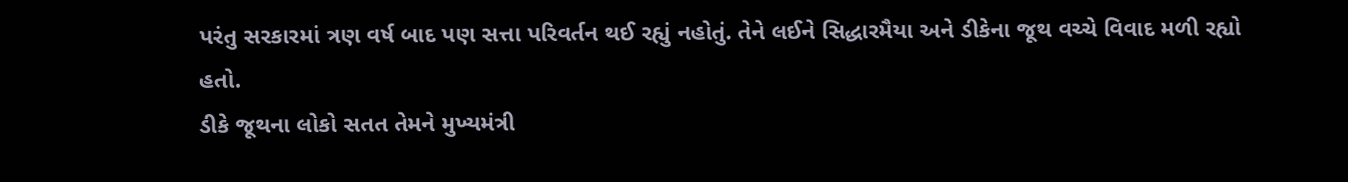પરંતુ સરકારમાં ત્રણ વર્ષ બાદ પણ સત્તા પરિવર્તન થઈ રહ્યું નહોતું. તેને લઈને સિદ્ધારમૈયા અને ડીકેના જૂથ વચ્ચે વિવાદ મળી રહ્યો હતો.
ડીકે જૂથના લોકો સતત તેમને મુખ્યમંત્રી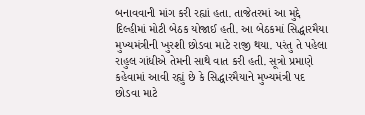બનાવવાની માંગ કરી રહ્યાં હતા. તાજેતરમાં આ મુદ્દે દિલ્હીમાં મોટી બેઠક યોજાઈ હતી. આ બેઠકમાં સિદ્ધારમૈયા મુખ્યમંત્રીની ખુરશી છોડવા માટે રાજી થયા. પરંતુ તે પહેલા રાહુલ ગાંધીએ તેમની સાથે વાત કરી હતી. સૂત્રો પ્રમાણે કહેવામાં આવી રહ્યું છે કે સિદ્ધારમૈયાને મુખ્યમંત્રી પદ છોડવા માટે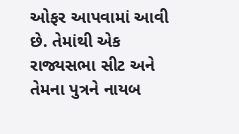ઓફર આપવામાં આવી છે. તેમાંથી એક રાજ્યસભા સીટ અને તેમના પુત્રને નાયબ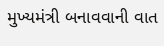મુખ્યમંત્રી બનાવવાની વાત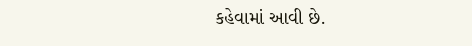કહેવામાં આવી છે.